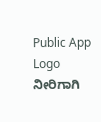Public App Logo
ನೀರಿಗಾಗಿ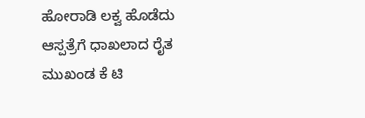ಹೋರಾಡಿ ಲಕ್ವ ಹೊಡೆದು ಆಸ್ಪತ್ರೆಗೆ ಧಾಖಲಾದ ರೈತ ಮುಖಂಡ ಕೆ ಟಿ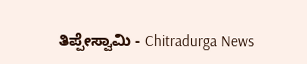ತಿಪ್ಪೇಸ್ವಾಮಿ - Chitradurga News